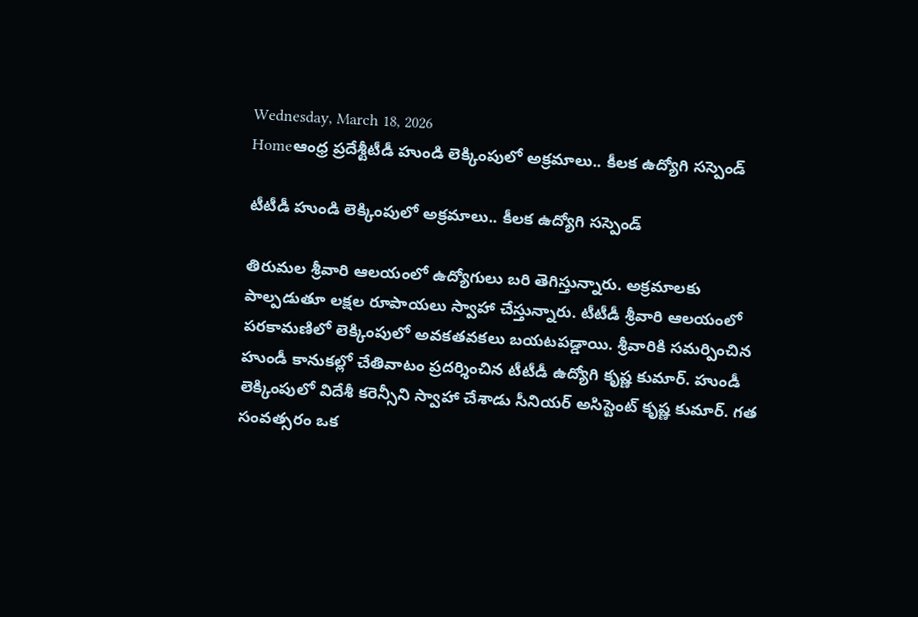Wednesday, March 18, 2026
Homeఆంధ్ర ప్రదేశ్టీటీడీ హుండి లెక్కింపులో అక్రమాలు.. కీలక ఉద్యోగి సస్పెండ్

టీటీడీ హుండి లెక్కింపులో అక్రమాలు.. కీలక ఉద్యోగి సస్పెండ్

తిరుమల శ్రీవారి ఆలయంలో ఉద్యోగులు బరి తెగిస్తున్నారు. అక్రమాలకు పాల్పడుతూ లక్షల రూపాయలు స్వాహా చేస్తున్నారు. టీటీడీ శ్రీవారి ఆలయంలో పరకామణిలో లెక్కింపులో అవకతవకలు బయటపడ్డాయి. శ్రీవారికి సమర్పించిన హుండీ కానుకల్లో చేతివాటం ప్రదర్శించిన టీటీడీ ఉద్యోగి కృష్ణ కుమార్. హుండీ లెక్కింపులో విదేశీ కరెన్సీని స్వాహా చేశాడు సీనియర్ అసిస్టెంట్ కృష్ణ కుమార్. గత సంవత్సరం ఒక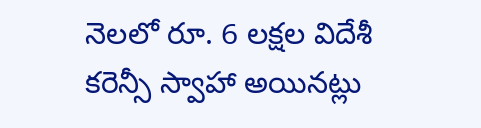నెలలో రూ. 6 లక్షల విదేశీ కరెన్సీ స్వాహా అయినట్లు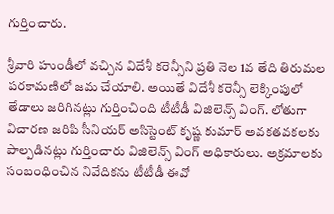గుర్తించారు.

శ్రీవారి హుండీలో వచ్చిన విదేశీ కరెన్సీని ప్రతి నెల 1వ తేది తిరుమల పరకామణిలో జమ చేయాలి. అయితే విదేశీ కరెన్సీ లెక్కింపులో తేడాలు జరిగినట్లు గుర్తించింది టీటీడీ విజిలెన్స్ వింగ్. లోతుగా విచారణ జరిపి సీనియర్ అసిస్టెంట్ కృష్ణ కుమార్ అవకతవకలకు పాల్పడినట్లు గుర్తించారు విజిలెన్స్ వింగ్ అధికారులు. అక్రమాలకు సంబంధించిన నివేదికను టీటీడీ ఈవో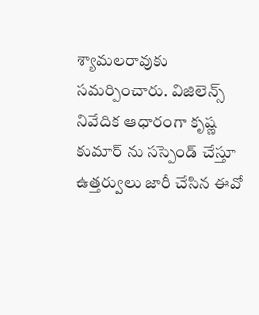శ్యామలరావుకు సమర్పించారు. విజిలెన్స్ నివేదిక ఆధారంగా కృష్ణ కుమార్ ను సస్పెండ్ చేస్తూ ఉత్తర్వులు జారీ చేసిన ఈవో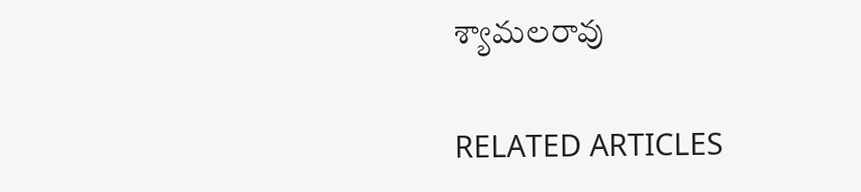శ్యామలరావు

RELATED ARTICLES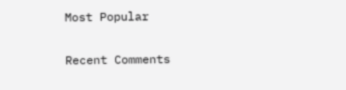Most Popular

Recent Comments